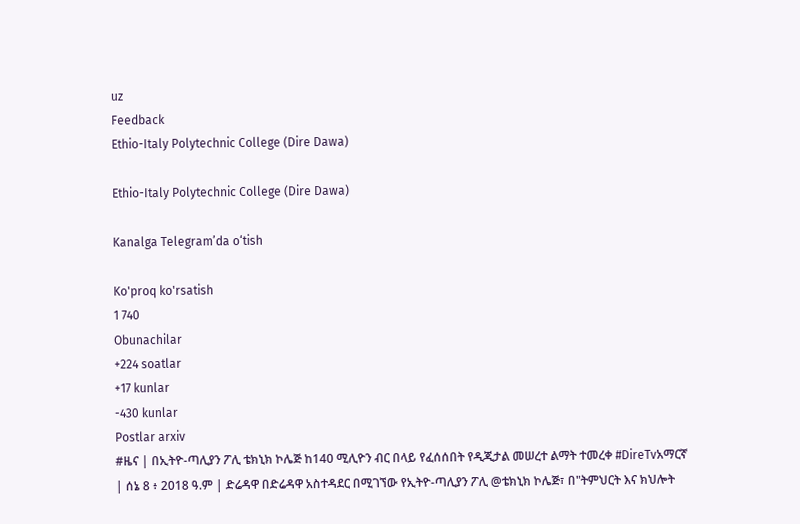uz
Feedback
Ethio-Italy Polytechnic College (Dire Dawa)

Ethio-Italy Polytechnic College (Dire Dawa)

Kanalga Telegram’da o‘tish

Ko'proq ko'rsatish
1 740
Obunachilar
+224 soatlar
+17 kunlar
-430 kunlar
Postlar arxiv
#ዜና | በኢትዮ-ጣሊያን ፖሊ ቴክኒክ ኮሌጅ ከ140 ሚሊዮን ብር በላይ የፈሰሰበት የዲጂታል መሠረተ ልማት ተመረቀ #DireTvአማርኛ | ሰኔ 8 ፥ 2018 ዓ.ም | ድሬዳዋ በድሬዳዋ አስተዳደር በሚገኘው የኢትዮ-ጣሊያን ፖሊ @ቴክኒክ ኮሌጅ፣ በ"ትምህርት እና ክህሎት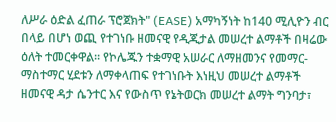ለሥራ ዕድል ፈጠራ ፕሮጀክት" (EASE) አማካኝነት ከ140 ሚሊዮን ብር በላይ በሆነ ወጪ የተገነቡ ዘመናዊ የዲጂታል መሠረተ ልማቶች በዛሬው ዕለት ተመርቀዋል። የኮሌጁን ተቋማዊ አሠራር ለማዘመንና የመማር-ማስተማር ሂደቱን ለማቀላጠፍ የተገነቡት እነዚህ መሠረተ ልማቶች ዘመናዊ ዳታ ሴንተር እና የውስጥ የኔትወርክ መሠረተ ልማት ግንባታ፣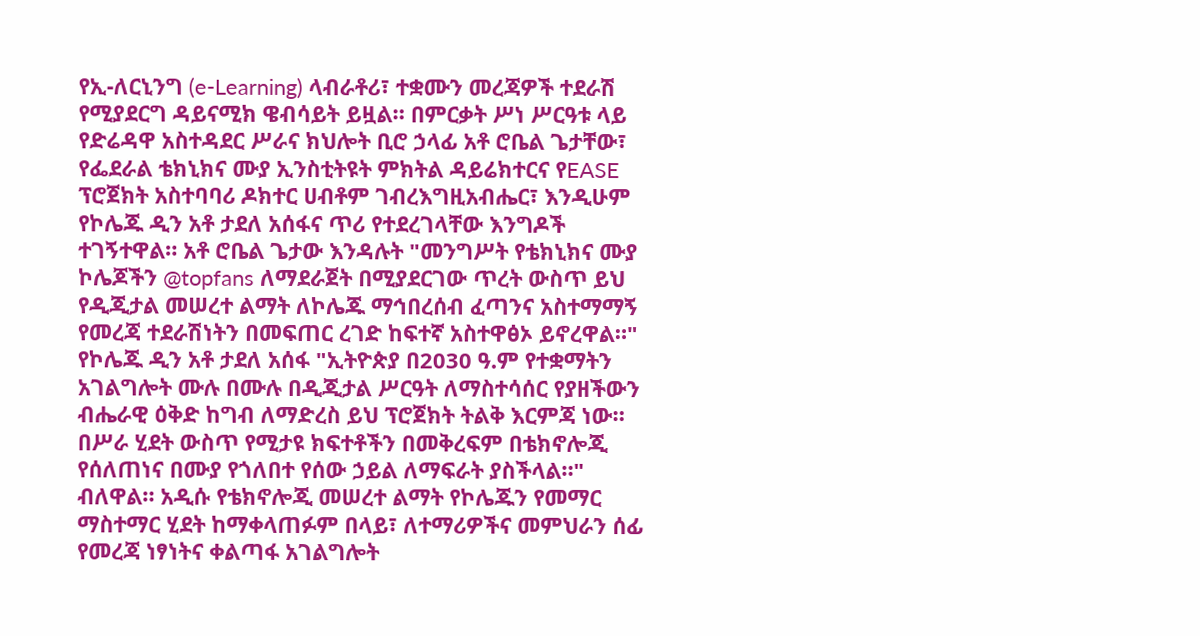የኢ-ለርኒንግ (e-Learning) ላብራቶሪ፣ ተቋሙን መረጃዎች ተደራሽ የሚያደርግ ዳይናሚክ ዌብሳይት ይዟል። በምርቃት ሥነ ሥርዓቱ ላይ የድሬዳዋ አስተዳደር ሥራና ክህሎት ቢሮ ኃላፊ አቶ ሮቤል ጌታቸው፣ የፌደራል ቴክኒክና ሙያ ኢንስቲትዩት ምክትል ዳይሬክተርና የEASE ፕሮጀክት አስተባባሪ ዶክተር ሀብቶም ገብረእግዚአብሔር፣ እንዲሁም የኮሌጁ ዲን አቶ ታደለ አሰፋና ጥሪ የተደረገላቸው እንግዶች ተገኝተዋል። አቶ ሮቤል ጌታው እንዳሉት "መንግሥት የቴክኒክና ሙያ ኮሌጆችን @topfans ለማደራጀት በሚያደርገው ጥረት ውስጥ ይህ የዲጂታል መሠረተ ልማት ለኮሌጁ ማኅበረሰብ ፈጣንና አስተማማኝ የመረጃ ተደራሽነትን በመፍጠር ረገድ ከፍተኛ አስተዋፅኦ ይኖረዋል።" የኮሌጁ ዲን አቶ ታደለ አሰፋ "ኢትዮጵያ በ2030 ዓ.ም የተቋማትን አገልግሎት ሙሉ በሙሉ በዲጂታል ሥርዓት ለማስተሳሰር የያዘችውን ብሔራዊ ዕቅድ ከግብ ለማድረስ ይህ ፕሮጀክት ትልቅ እርምጃ ነው። በሥራ ሂደት ውስጥ የሚታዩ ክፍተቶችን በመቅረፍም በቴክኖሎጂ የሰለጠነና በሙያ የጎለበተ የሰው ኃይል ለማፍራት ያስችላል።" ብለዋል። አዲሱ የቴክኖሎጂ መሠረተ ልማት የኮሌጁን የመማር ማስተማር ሂደት ከማቀላጠፉም በላይ፣ ለተማሪዎችና መምህራን ሰፊ የመረጃ ነፃነትና ቀልጣፋ አገልግሎት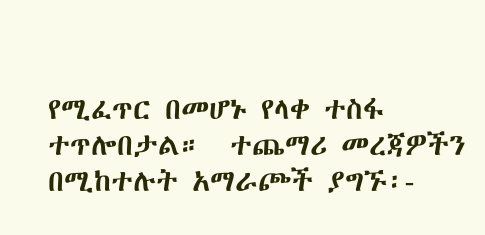የሚፈጥር በመሆኑ የላቀ ተስፋ ተጥሎበታል።  ተጨማሪ መረጃዎችን በሚከተሉት አማራጮች ያግኙ፡-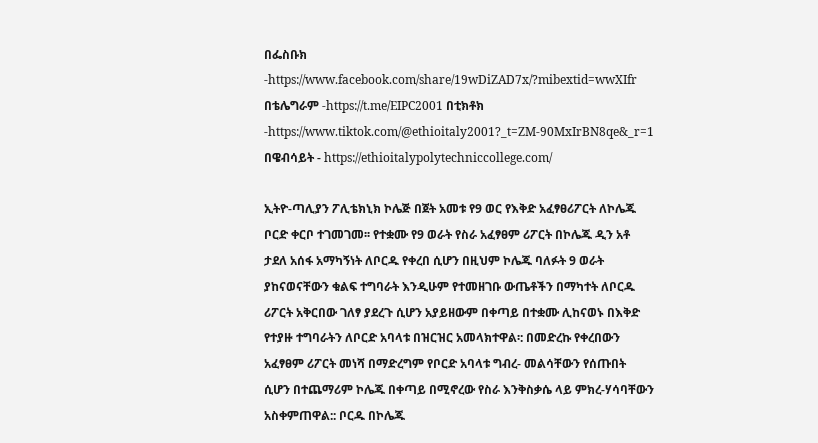በፌስቡክ -https://www.facebook.com/share/19wDiZAD7x/?mibextid=wwXIfr በቴሌግራም -https://t.me/EIPC2001 በቲክቶክ -https://www.tiktok.com/@ethioitaly2001?_t=ZM-90MxIrBN8qe&_r=1 በዌብሳይት - https://ethioitalypolytechniccollege.com/

ኢትዮ-ጣሊያን ፖሊቴክኒክ ኮሌጅ በጀት አመቱ የ9 ወር የእቅድ አፈፃፀሪፖርት ለኮሌጁ ቦርድ ቀርቦ ተገመገመ፡፡ የተቋሙ የ9 ወራት የስራ አፈፃፀም ሪፖርት በኮሌጁ ዲን አቶ ታደለ አሰፋ አማካኝነት ለቦርዱ የቀረበ ሲሆን በዚህም ኮሌጁ ባለፉት 9 ወራት ያከናወናቸውን ቁልፍ ተግባራት እንዲሁም የተመዘገቡ ውጤቶችን በማካተት ለቦርዱ ሪፖርት አቅርበው ገለፃ ያደረጉ ሲሆን አያይዘውም በቀጣይ በተቋሙ ሊከናወኑ በእቅድ የተያዙ ተግባራትን ለቦርድ አባላቱ በዝርዝር አመላክተዋል፡: በመድረኩ የቀረበውን አፈፃፀም ሪፖርት መነሻ በማድረግም የቦርድ አባላቱ ግብረ- መልሳቸውን የሰጡበት ሲሆን በተጨማሪም ኮሌጁ በቀጣይ በሚኖረው የስራ እንቅስቃሴ ላይ ምክረ-ሃሳባቸውን አስቀምጠዋል:: ቦርዱ በኮሌጁ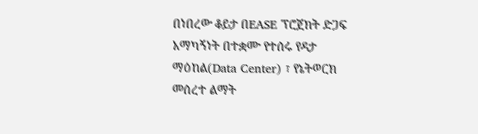በነበረው ቆይታ በEASE ፕሮጀክት ድጋፍ አማካኝነት በተቋሙ የተሰሩ የዳታ ማዕከል(Data Center) ፣ የኔትወርክ መሰረተ ልማት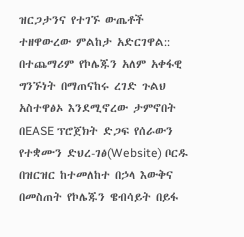ዝርጋታንና የተገኙ ውጤቶች ተዘዋውረው ምልከታ አድርገዋል:: በተጨማሪም የኮሌጁን አለም አቀፋዊ ግንኙነት በማጠናከሩ ረገድ ጉልህ አስተዋፅኦ እንደሚኖረው ታምኖበት በEASE ፕሮጀክት ድጋፍ የሰራውን የተቋሙን ድህረ-ገፅ(Website) ቦርዱ በዝርዝር ከተመለከተ በኃላ እውቅና በመስጠት የኮሌጁን ዌብሳይት በይፋ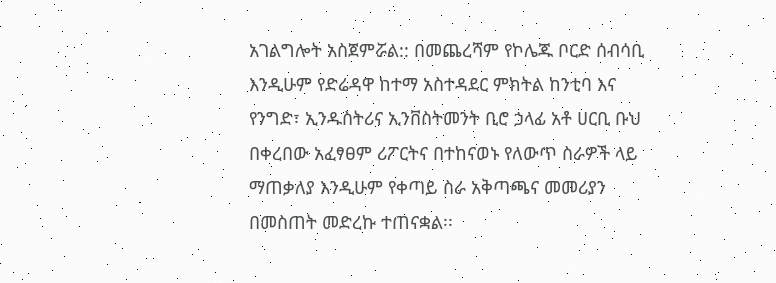አገልግሎት አስጀምሯል:: በመጨረሻም የኮሌጁ ቦርድ ሰብሳቢ እንዲሁም የድሬዳዋ ከተማ አስተዳደር ምክትል ከንቲባ እና የንግድ፣ ኢንዱስትሪና ኢንቨስትመንት ቢሮ ኃላፊ አቶ ሀርቢ ቡህ በቀረበው አፈፃፀም ሪፖርትና በተከናወኑ የለውጥ ስራዎች ላይ ማጠቃለያ እንዲሁም የቀጣይ ስራ አቅጣጫና መመሪያን በመስጠት መድረኩ ተጠናቋል፡፡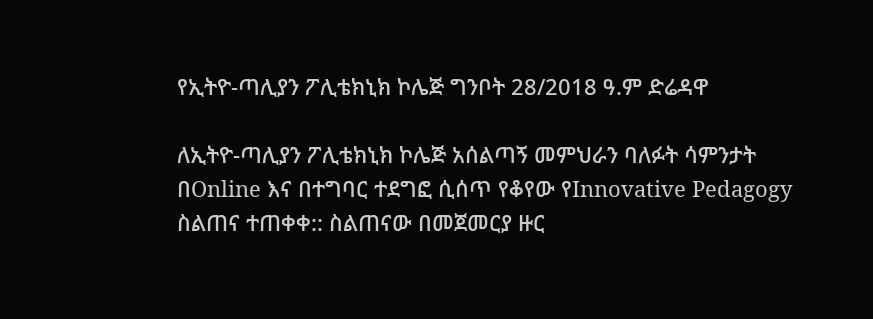የኢትዮ-ጣሊያን ፖሊቴክኒክ ኮሌጅ ግንቦት 28/2018 ዓ.ም ድሬዳዋ

ለኢትዮ-ጣሊያን ፖሊቴክኒክ ኮሌጅ አሰልጣኝ መምህራን ባለፉት ሳምንታት በOnline እና በተግባር ተደግፎ ሲሰጥ የቆየው የInnovative Pedagogy ስልጠና ተጠቀቀ:: ስልጠናው በመጀመርያ ዙር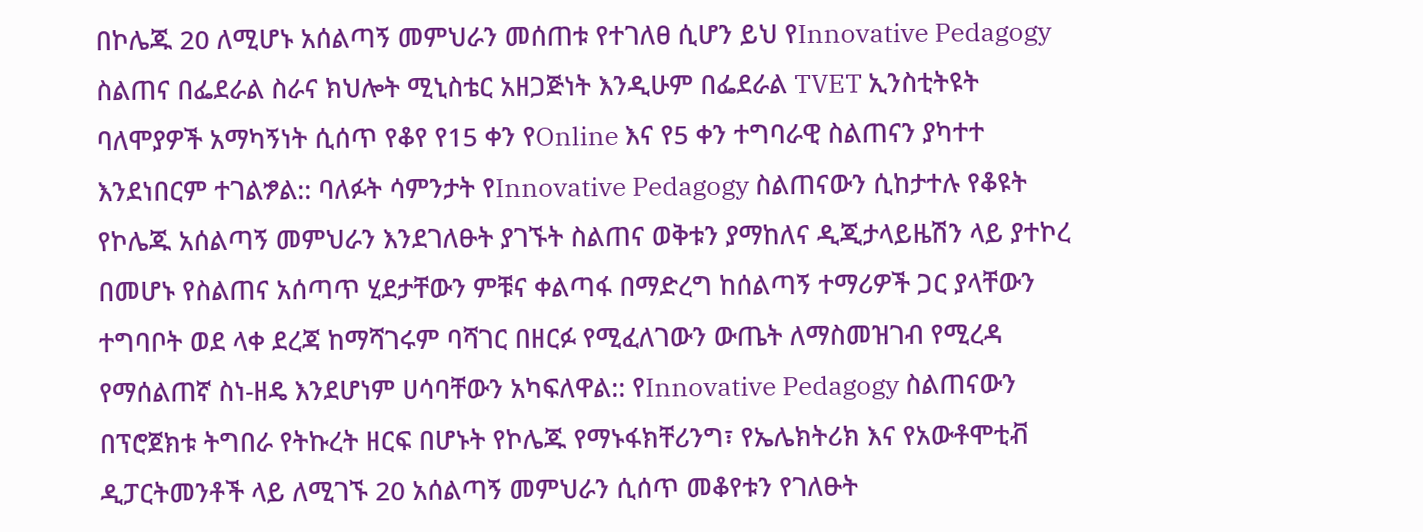በኮሌጁ 20 ለሚሆኑ አሰልጣኝ መምህራን መሰጠቱ የተገለፀ ሲሆን ይህ የInnovative Pedagogy ስልጠና በፌደራል ስራና ክህሎት ሚኒስቴር አዘጋጅነት እንዲሁም በፌደራል TVET ኢንስቲትዩት ባለሞያዎች አማካኝነት ሲሰጥ የቆየ የ15 ቀን የOnline እና የ5 ቀን ተግባራዊ ስልጠናን ያካተተ እንደነበርም ተገልፇል:: ባለፉት ሳምንታት የInnovative Pedagogy ስልጠናውን ሲከታተሉ የቆዩት የኮሌጁ አሰልጣኝ መምህራን እንደገለፁት ያገኙት ስልጠና ወቅቱን ያማከለና ዲጂታላይዜሽን ላይ ያተኮረ በመሆኑ የስልጠና አሰጣጥ ሂደታቸውን ምቹና ቀልጣፋ በማድረግ ከሰልጣኝ ተማሪዎች ጋር ያላቸውን ተግባቦት ወደ ላቀ ደረጃ ከማሻገሩም ባሻገር በዘርፉ የሚፈለገውን ውጤት ለማስመዝገብ የሚረዳ የማሰልጠኛ ስነ-ዘዴ እንደሆነም ሀሳባቸውን አካፍለዋል:: የInnovative Pedagogy ስልጠናውን በፕሮጀክቱ ትግበራ የትኩረት ዘርፍ በሆኑት የኮሌጁ የማኑፋክቸሪንግ፣ የኤሌክትሪክ እና የአውቶሞቲቭ ዲፓርትመንቶች ላይ ለሚገኙ 20 አሰልጣኝ መምህራን ሲሰጥ መቆየቱን የገለፁት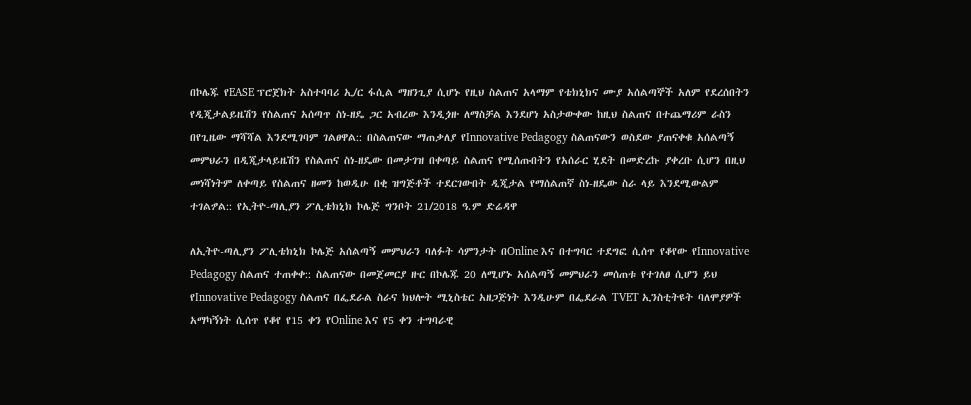በኮሌጁ የEASE ፕሮጀክት አስተባባሪ ኢ/ር ፋሲል ማዘንጊያ ሲሆኑ የዚህ ስልጠና አላማም የቴክኒክና ሙያ አሰልጣኞች አለም የደረሰበትን የዲጂታልይዜሽን የስልጠና አሰጣጥ ስነ-ዘዴ ጋር አብረው እንዲጏዙ ለማስቻል እንደሆነ አስታውቀው ከዚህ ስልጠና በተጨማሪም ራስን በየጊዜው ማሻሻል እንደሚገባም ገልፀዋል:: በስልጠናው ማጠቃለያ የInnovative Pedagogy ስልጠናውን ወስደው ያጠናቀቁ አሰልጣኝ መምህራን በዲጂታላይዜሽን የስልጠና ስነ-ዘዴው በመታገዝ በቀጣይ ስልጠና የሚሰጡበትን የአሰራር ሂደት በመድረኩ ያቀረቡ ሲሆን በዚህ መነሻነትም ለቀጣይ የስልጠና ዘመን ከወዲሁ በቂ ዝግጅቶች ተደርገውበት ዲጂታል የማሰልጠኛ ስነ-ዘዴው ስራ ላይ እንደሚውልም ተገልፇል:: የኢትዮ-ጣሊያን ፖሊቴክኒክ ኮሌጅ ግንቦት 21/2018 ዓ.ም ድሬዳዋ

ለኢትዮ-ጣሊያን ፖሊቴክኒክ ኮሌጅ አሰልጣኝ መምህራን ባለፉት ሳምንታት በOnline እና በተግባር ተደግፎ ሲሰጥ የቆየው የInnovative Pedagogy ስልጠና ተጠቀቀ:: ስልጠናው በመጀመርያ ዙር በኮሌጁ 20 ለሚሆኑ አሰልጣኝ መምህራን መሰጠቱ የተገለፀ ሲሆን ይህ የInnovative Pedagogy ስልጠና በፌደራል ስራና ክህሎት ሚኒስቴር አዘጋጅነት እንዲሁም በፌደራል TVET ኢንስቲትዩት ባለሞያዎች አማካኝነት ሲሰጥ የቆየ የ15 ቀን የOnline እና የ5 ቀን ተግባራዊ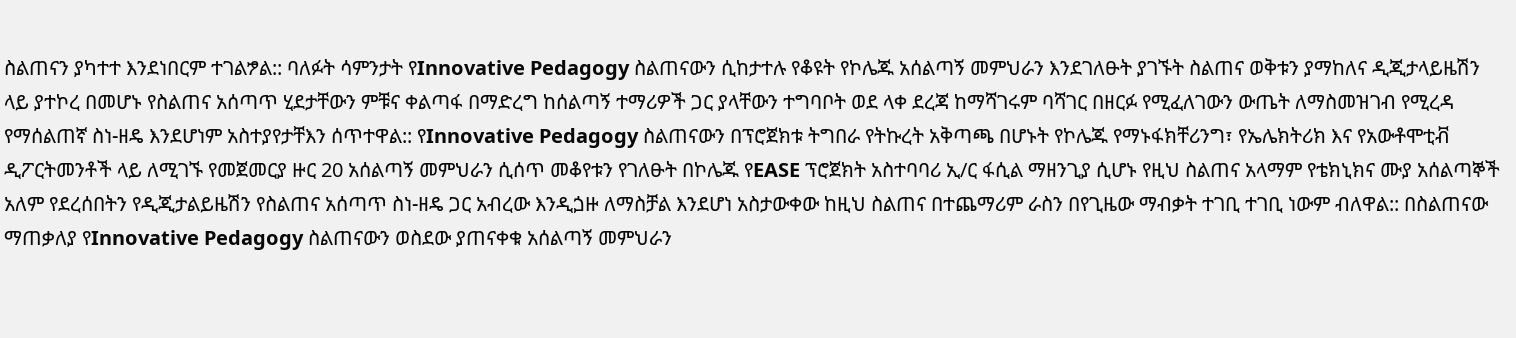ስልጠናን ያካተተ እንደነበርም ተገልፇል:: ባለፉት ሳምንታት የInnovative Pedagogy ስልጠናውን ሲከታተሉ የቆዩት የኮሌጁ አሰልጣኝ መምህራን እንደገለፁት ያገኙት ስልጠና ወቅቱን ያማከለና ዲጂታላይዜሽን ላይ ያተኮረ በመሆኑ የስልጠና አሰጣጥ ሂደታቸውን ምቹና ቀልጣፋ በማድረግ ከሰልጣኝ ተማሪዎች ጋር ያላቸውን ተግባቦት ወደ ላቀ ደረጃ ከማሻገሩም ባሻገር በዘርፉ የሚፈለገውን ውጤት ለማስመዝገብ የሚረዳ የማሰልጠኛ ስነ-ዘዴ እንደሆነም አስተያየታቸእን ሰጥተዋል:: የInnovative Pedagogy ስልጠናውን በፕሮጀክቱ ትግበራ የትኩረት አቅጣጫ በሆኑት የኮሌጁ የማኑፋክቸሪንግ፣ የኤሌክትሪክ እና የአውቶሞቲቭ ዲፖርትመንቶች ላይ ለሚገኙ የመጀመርያ ዙር 20 አሰልጣኝ መምህራን ሲሰጥ መቆየቱን የገለፁት በኮሌጁ የEASE ፕሮጀክት አስተባባሪ ኢ/ር ፋሲል ማዘንጊያ ሲሆኑ የዚህ ስልጠና አላማም የቴክኒክና ሙያ አሰልጣኞች አለም የደረሰበትን የዲጂታልይዜሽን የስልጠና አሰጣጥ ስነ-ዘዴ ጋር አብረው እንዲጏዙ ለማስቻል እንደሆነ አስታውቀው ከዚህ ስልጠና በተጨማሪም ራስን በየጊዜው ማብቃት ተገቢ ተገቢ ነውም ብለዋል:: በስልጠናው ማጠቃለያ የInnovative Pedagogy ስልጠናውን ወስደው ያጠናቀቁ አሰልጣኝ መምህራን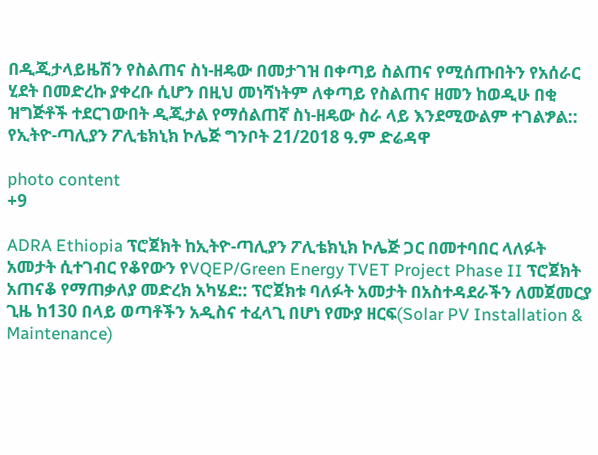በዲጂታላይዜሽን የስልጠና ስነ-ዘዴው በመታገዝ በቀጣይ ስልጠና የሚሰጡበትን የአሰራር ሂደት በመድረኩ ያቀረቡ ሲሆን በዚህ መነሻነትም ለቀጣይ የስልጠና ዘመን ከወዲሁ በቂ ዝግጅቶች ተደርገውበት ዲጂታል የማሰልጠኛ ስነ-ዘዴው ስራ ላይ እንደሚውልም ተገልፇል:: የኢትዮ-ጣሊያን ፖሊቴክኒክ ኮሌጅ ግንቦት 21/2018 ዓ.ም ድሬዳዋ

photo content
+9

ADRA Ethiopia ፕሮጀክት ከኢትዮ-ጣሊያን ፖሊቴክኒክ ኮሌጅ ጋር በመተባበር ላለፉት አመታት ሲተገብር የቆየውን የVQEP/Green Energy TVET Project Phase II ፕሮጀክት አጠናቆ የማጠቃለያ መድረክ አካሄደ:: ፕሮጀክቱ ባለፉት አመታት በአስተዳደራችን ለመጀመርያ ጊዜ ከ130 በላይ ወጣቶችን አዲስና ተፈላጊ በሆነ የሙያ ዘርፍ(Solar PV Installation & Maintenance)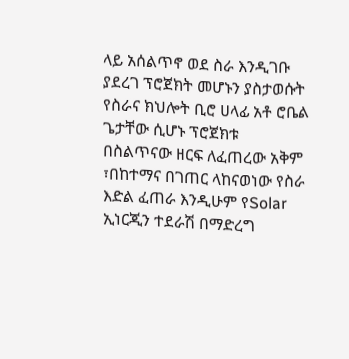ላይ አሰልጥኖ ወደ ስራ እንዲገቡ ያደረገ ፕሮጀክት መሆኑን ያስታወሱት የስራና ክህሎት ቢሮ ሀላፊ አቶ ሮቤል ጌታቸው ሲሆኑ ፕሮጀክቱ በስልጥናው ዘርፍ ለፈጠረው አቅም ፣በከተማና በገጠር ላከናወነው የስራ እድል ፈጠራ እንዲሁም የSolar ኢነርጂን ተደራሽ በማድረግ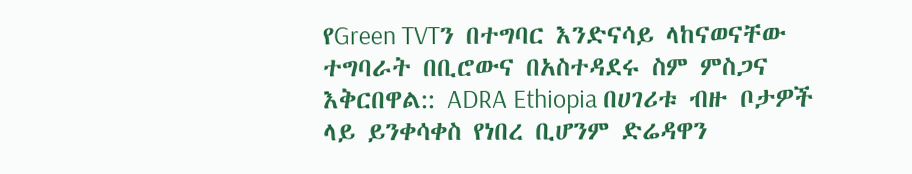የGreen TVTን በተግባር እንድናሳይ ላከናወናቸው ተግባራት በቢሮውና በአስተዳደሩ ስም ምስጋና እቅርበዋል:: ADRA Ethiopia በሀገሪቱ ብዙ ቦታዎች ላይ ይንቀሳቀስ የነበረ ቢሆንም ድሬዳዋን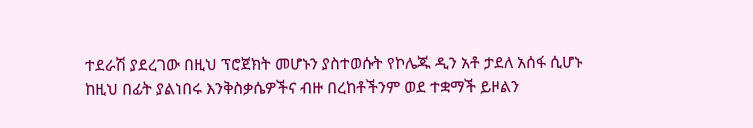ተደራሽ ያደረገው በዚህ ፕሮጀክት መሆኑን ያስተወሱት የኮሌጁ ዲን አቶ ታደለ አሰፋ ሲሆኑ ከዚህ በፊት ያልነበሩ እንቅስቃሴዎችና ብዙ በረከቶችንም ወደ ተቋማች ይዞልን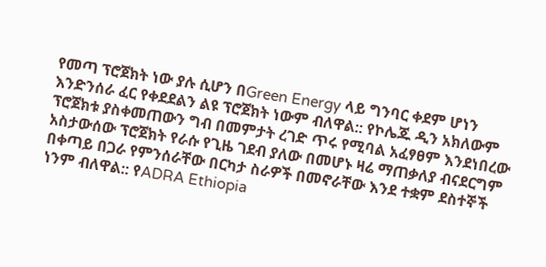የመጣ ፕሮጀክት ነው ያሉ ሲሆን በGreen Energy ላይ ግንባር ቀደም ሆነን እንድንሰራ ፈር የቀደደልን ልዩ ፕሮጀክት ነውም ብለዋል:: የኮሌጁ ዲን አክለውም ፕሮጀክቱ ያስቀመጠውን ግብ በመምታት ረገድ ጥሩ የሚባል አፈፃፀም እንደነበረው አስታውሰው ፕሮጀክት የራሱ የጊዜ ገደብ ያለው በመሆኑ ዛሬ ማጠቃለያ ብናደርግም በቀጣይ በጋራ የምንሰራቸው በርካታ ስራዎች በመኖራቸው እንደ ተቋም ደስተኞች ነንም ብለዋል:: የADRA Ethiopia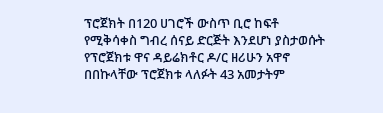ፕሮጀክት በ120 ሀገሮች ውስጥ ቢሮ ከፍቶ የሚቅሳቀስ ግብረ ሰናይ ድርጅት እንደሆነ ያስታወሱት የፕሮጀክቱ ዋና ዳይሬክቶር ዶ/ር ዘሪሁን አዋኖ በበኩላቸው ፕሮጀክቱ ላለፉት 43 አመታትም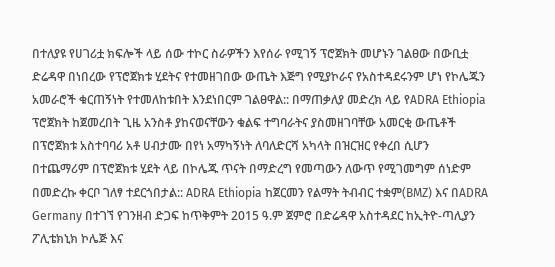በተለያዩ የሀገሪቷ ክፍሎች ላይ ሰው ተኮር ስራዎችን እየሰራ የሚገኝ ፕሮጀክት መሆኑን ገልፀው በውቢቷ ድሬዳዋ በነበረው የፕሮጀክቱ ሂደትና የተመዘገበው ውጤት እጅግ የሚያኮራና የአስተዳደሩንም ሆነ የኮሌጁን አመራሮች ቁርጠኝነት የተመለከቱበት እንደነበርም ገልፀዋል:: በማጠቃለያ መድረክ ላይ የADRA Ethiopia ፕሮጀክት ከጀመረበት ጊዜ አንስቶ ያከናወናቸውን ቁልፍ ተግባራትና ያስመዘገባቸው አመርቂ ውጤቶች በፕሮጀክቱ አስተባባሪ አቶ ሀብታሙ በየነ አማካኝነት ለባለድርሻ አካላት በዝርዝር የቀረበ ሲሆን በተጨማሪም በፕሮጀክቱ ሂደት ላይ በኮሌጁ ጥናት በማድረግ የመጣውን ለውጥ የሚገመግም ሰነድም በመድረኩ ቀርቦ ገለፃ ተደርጎበታል:: ADRA Ethiopia ከጀርመን የልማት ትብብር ተቋም(BMZ) እና በADRA Germany በተገኘ የገንዘብ ድጋፍ ከጥቅምት 2015 ዓ.ም ጀምሮ በድሬዳዋ አስተዳደር ከኢትዮ-ጣሊያን ፖሊቴክኒክ ኮሌጅ እና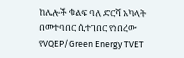ከሌሎች ቁልፍ ባለ ድርሻ አካላት በመተባበር ሲተገበር የነበረው የVQEP/Green Energy TVET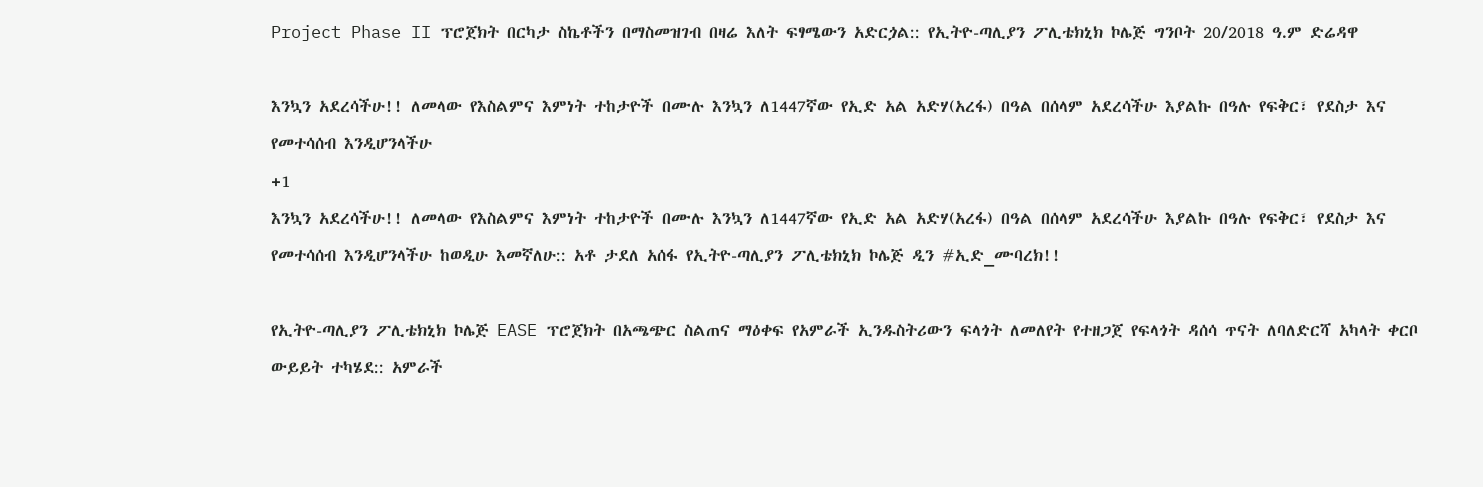Project Phase II ፕሮጀክት በርካታ ስኬቶችን በማስመዝገብ በዛሬ እለት ፍፃሜውን አድርጏል:: የኢትዮ-ጣሊያን ፖሊቴክኒክ ኮሌጅ ግንቦት 20/2018 ዓ.ም ድሬዳዋ

እንኳን አደረሳችሁ!! ለመላው የእስልምና እምነት ተከታዮች በሙሉ እንኳን ለ1447ኛው የኢድ አል አድሃ(አረፋ) በዓል በሰላም አደረሳችሁ እያልኩ በዓሉ የፍቅር፣ የደስታ እና የመተሳሰብ እንዲሆንላችሁ
+1
እንኳን አደረሳችሁ!! ለመላው የእስልምና እምነት ተከታዮች በሙሉ እንኳን ለ1447ኛው የኢድ አል አድሃ(አረፋ) በዓል በሰላም አደረሳችሁ እያልኩ በዓሉ የፍቅር፣ የደስታ እና የመተሳሰብ እንዲሆንላችሁ ከወዲሁ እመኛለሁ:: አቶ ታደለ አሰፋ የኢትዮ-ጣሊያን ፖሊቴክኒክ ኮሌጅ ዲን #ኢድ_ሙባረክ!!

የኢትዮ-ጣሊያን ፖሊቴክኒክ ኮሌጅ EASE ፕሮጀክት በአጫጭር ስልጠና ማዕቀፍ የአምራች ኢንዱስትሪውን ፍላጎት ለመለየት የተዘጋጀ የፍላጎት ዳሰሳ ጥናት ለባለድርሻ አካላት ቀርቦ ውይይት ተካሄደ:: አምራች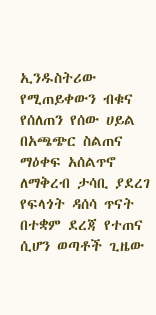ኢንዱስትሪው የሚጠይቀውን ብቁና የሰለጠን የሰው ሀይል በአጫጭር ስልጠና ማዕቀፍ አሰልጥኖ ለማቅረብ ታሳቢ ያደረገ የፍላጎት ዳሰሳ ጥናት በተቋም ደረጃ የተጠና ሲሆን ወጣቶች ጊዜው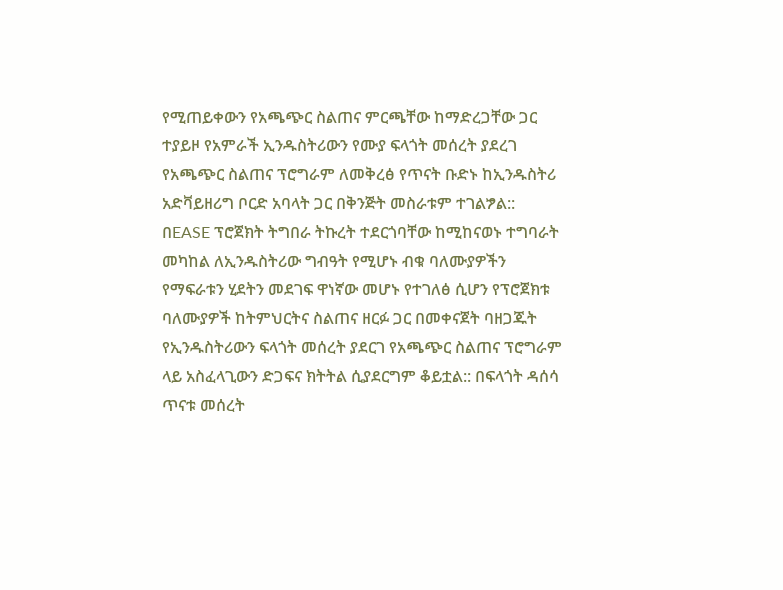የሚጠይቀውን የአጫጭር ስልጠና ምርጫቸው ከማድረጋቸው ጋር ተያይዞ የአምራች ኢንዱስትሪውን የሙያ ፍላጎት መሰረት ያደረገ የአጫጭር ስልጠና ፕሮግራም ለመቅረፅ የጥናት ቡድኑ ከኢንዱስትሪ አድቫይዘሪግ ቦርድ አባላት ጋር በቅንጅት መስራቱም ተገልፇል:: በEASE ፕሮጀክት ትግበራ ትኩረት ተደርጎባቸው ከሚከናወኑ ተግባራት መካከል ለኢንዱስትሪው ግብዓት የሚሆኑ ብቁ ባለሙያዎችን የማፍራቱን ሂደትን መደገፍ ዋነኛው መሆኑ የተገለፅ ሲሆን የፕሮጀክቱ ባለሙያዎች ከትምህርትና ስልጠና ዘርፉ ጋር በመቀናጀት ባዘጋጁት የኢንዱስትሪውን ፍላጎት መሰረት ያደርገ የአጫጭር ስልጠና ፕሮግራም ላይ አስፈላጊውን ድጋፍና ክትትል ሲያደርግም ቆይቷል:: በፍላጎት ዳሰሳ ጥናቱ መሰረት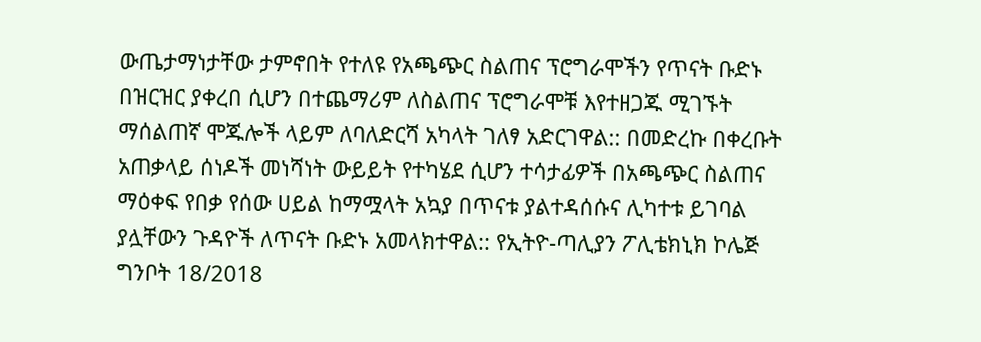ውጤታማነታቸው ታምኖበት የተለዩ የአጫጭር ስልጠና ፕሮግራሞችን የጥናት ቡድኑ በዝርዝር ያቀረበ ሲሆን በተጨማሪም ለስልጠና ፕሮግራሞቹ እየተዘጋጁ ሚገኙት ማሰልጠኛ ሞጁሎች ላይም ለባለድርሻ አካላት ገለፃ አድርገዋል:: በመድረኩ በቀረቡት አጠቃላይ ሰነዶች መነሻነት ውይይት የተካሄደ ሲሆን ተሳታፊዎች በአጫጭር ስልጠና ማዕቀፍ የበቃ የሰው ሀይል ከማሟላት አኳያ በጥናቱ ያልተዳሰሱና ሊካተቱ ይገባል ያሏቸውን ጉዳዮች ለጥናት ቡድኑ አመላክተዋል:: የኢትዮ-ጣሊያን ፖሊቴክኒክ ኮሌጅ ግንቦት 18/2018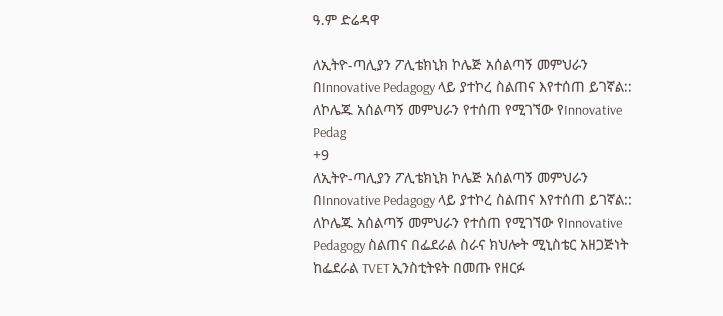ዓ.ም ድሬዳዋ

ለኢትዮ-ጣሊያን ፖሊቴክኒክ ኮሌጅ አሰልጣኝ መምህራን በInnovative Pedagogy ላይ ያተኮረ ስልጠና እየተሰጠ ይገኛል:: ለኮሌጁ አሰልጣኝ መምህራን የተሰጠ የሚገኘው የInnovative Pedag
+9
ለኢትዮ-ጣሊያን ፖሊቴክኒክ ኮሌጅ አሰልጣኝ መምህራን በInnovative Pedagogy ላይ ያተኮረ ስልጠና እየተሰጠ ይገኛል:: ለኮሌጁ አሰልጣኝ መምህራን የተሰጠ የሚገኘው የInnovative Pedagogy ስልጠና በፌደራል ስራና ክህሎት ሚኒስቴር አዘጋጅነት ከፌደራል TVET ኢንስቲትዩት በመጡ የዘርፉ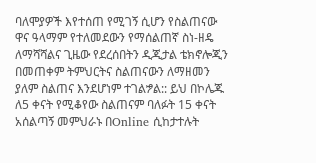ባለሞያዎች እየተሰጠ የሚገኝ ሲሆን የስልጠናው ዋና ዓላማም የተለመደውን የማሰልጠኛ ስነ-ዘዴ ለማሻሻልና ጊዜው የደረሰበትን ዲጂታል ቴክኖሎጂን በመጠቀም ትምህርትና ስልጠናውን ለማዘመን ያለም ስልጠና እንደሆነም ተገልፇል:: ይህ በኮሌጁ ለ5 ቀናት የሚቆየው ስልጠናም ባለፉት 15 ቀናት አሰልጣኝ መምህራኑ በOnline ሲከታተሉት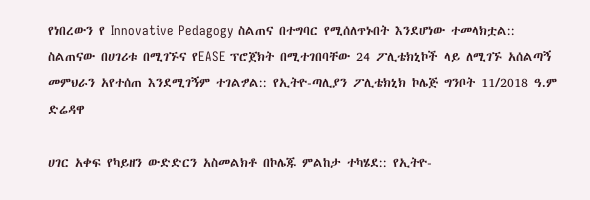የነበረውን የ Innovative Pedagogy ስልጠና በተግባር የሚሰለጥኑበት እንደሆነው ተመላክቷል:: ስልጠናው በሀገሪቱ በሚገኙና የEASE ፕሮጀክት በሚተገበባቸው 24 ፖሊቴክኒኮች ላይ ለሚገኙ አሰልጣኝ መምህራን አየተሰጠ እንደሚገኝም ተገልፇል:: የኢትዮ-ጣሊያን ፖሊቴክኒክ ኮሌጅ ግንቦት 11/2018 ዓ.ም ድሬዳዋ

ሀገር አቀፍ የካይዘን ውድድርን አስመልክቶ በኮሌጁ ምልከታ ተካሄደ:: የኢትዮ-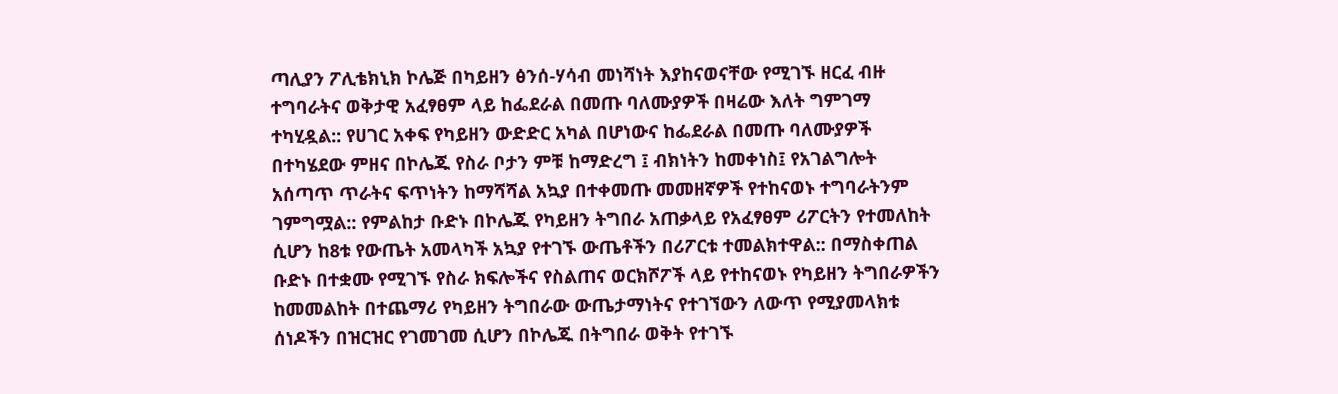ጣሊያን ፖሊቴክኒክ ኮሌጅ በካይዘን ፅንሰ-ሃሳብ መነሻነት እያከናወናቸው የሚገኙ ዘርፈ ብዙ ተግባራትና ወቅታዊ አፈፃፀም ላይ ከፌደራል በመጡ ባለሙያዎች በዛሬው እለት ግምገማ ተካሂዷል:: የሀገር አቀፍ የካይዘን ውድድር አካል በሆነውና ከፌደራል በመጡ ባለሙያዎች በተካሄደው ምዘና በኮሌጁ የስራ ቦታን ምቹ ከማድረግ ፤ ብክነትን ከመቀነስ፤ የአገልግሎት አሰጣጥ ጥራትና ፍጥነትን ከማሻሻል አኳያ በተቀመጡ መመዘኛዎች የተከናወኑ ተግባራትንም ገምግሟል:: የምልከታ ቡድኑ በኮሌጁ የካይዘን ትግበራ አጠቃላይ የአፈፃፀም ሪፖርትን የተመለከት ሲሆን ከ8ቱ የውጤት አመላካች አኳያ የተገኙ ውጤቶችን በሪፖርቱ ተመልክተዋል:: በማስቀጠል ቡድኑ በተቋሙ የሚገኙ የስራ ክፍሎችና የስልጠና ወርክሾፖች ላይ የተከናወኑ የካይዘን ትግበራዎችን ከመመልከት በተጨማሪ የካይዘን ትግበራው ውጤታማነትና የተገኘውን ለውጥ የሚያመላክቱ ሰነዶችን በዝርዝር የገመገመ ሲሆን በኮሌጁ በትግበራ ወቅት የተገኙ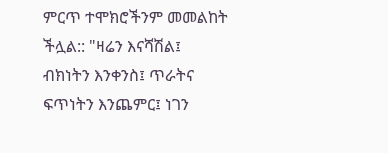ምርጥ ተሞክሮችንም መመልከት ችሏል:: "ዛሬን እናሻሽል፤ ብክነትን እንቀንስ፤ ጥራትና ፍጥነትን እንጨምር፤ ነገን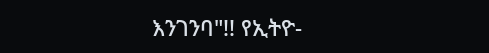እንገንባ"!! የኢትዮ-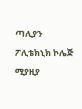ጣሊያን ፖሊቴክኒክ ኮሌጅ ሚያዚያ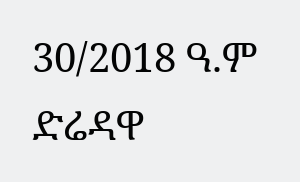30/2018 ዓ.ም ድሬዳዋ